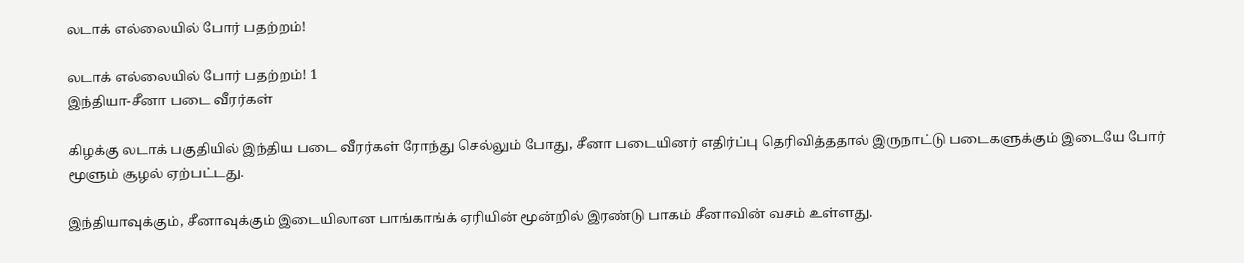லடாக் எல்லையில் போர் பதற்றம்!

லடாக் எல்லையில் போர் பதற்றம்! 1
இந்தியா-சீனா படை வீரர்கள்

கிழக்கு லடாக் பகுதியில் இந்திய படை வீரர்கள் ரோந்து செல்லும் போது, சீனா படையினர் எதிர்ப்பு தெரிவித்ததால் இருநாட்டு படைகளுக்கும் இடையே போர் மூளும் சூழல் ஏற்பட்டது.

இந்தியாவுக்கும், சீனாவுக்கும் இடையிலான பாங்காங்க் ஏரியின் மூன்றில் இரண்டு பாகம் சீனாவின் வசம் உள்ளது.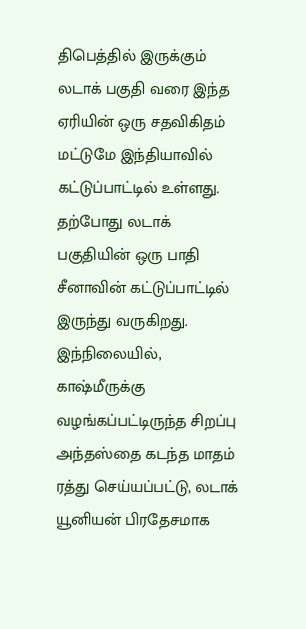திபெத்தில் இருக்கும் லடாக் பகுதி வரை இந்த ஏரியின் ஒரு சதவிகிதம் மட்டுமே இந்தியாவில் கட்டுப்பாட்டில் உள்ளது. தற்போது லடாக் பகுதியின் ஒரு பாதி சீனாவின் கட்டுப்பாட்டில் இருந்து வருகிறது. இந்நிலையில், காஷ்மீருக்கு வழங்கப்பட்டிருந்த சிறப்பு அந்தஸ்தை கடந்த மாதம் ரத்து செய்யப்பட்டு, லடாக் யூனியன் பிரதேசமாக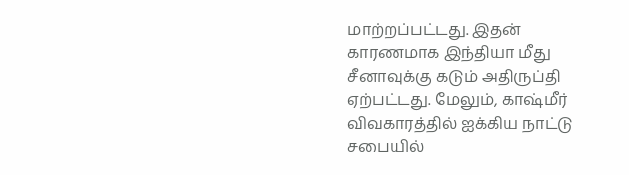மாற்றப்பட்டது. இதன் காரணமாக இந்தியா மீது சீனாவுக்கு கடும் அதிருப்தி ஏற்பட்டது. மேலும், காஷ்மீர் விவகாரத்தில் ஐக்கிய நாட்டு சபையில்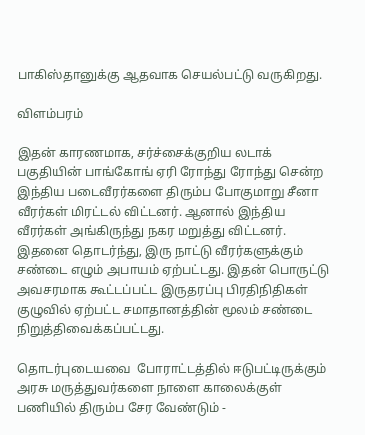பாகிஸ்தானுக்கு ஆதவாக செயல்பட்டு வருகிறது.

விளம்பரம்

இதன் காரணமாக, சர்ச்சைக்குறிய லடாக் பகுதியின் பாங்கோங் ஏரி ரோந்து ரோந்து சென்ற இந்திய படைவீரர்களை திரும்ப போகுமாறு சீனா வீரர்கள் மிரட்டல் விட்டனர். ஆனால் இந்திய வீரர்கள் அங்கிருந்து நகர மறுத்து விட்டனர். இதனை தொடர்ந்து, இரு நாட்டு வீரர்களுக்கும் சண்டை எழும் அபாயம் ஏற்பட்டது. இதன் பொருட்டு அவசரமாக கூட்டப்பட்ட இருதரப்பு பிரதிநிதிகள் குழுவில் ஏற்பட்ட சமாதானத்தின் மூலம் சண்டை நிறுத்திவைக்கப்பட்டது.

தொடர்புடையவை  போராட்டத்தில் ஈடுபட்டிருக்கும் அரசு மருத்துவர்களை நாளை காலைக்குள் பணியில் திரும்ப சேர வேண்டும் -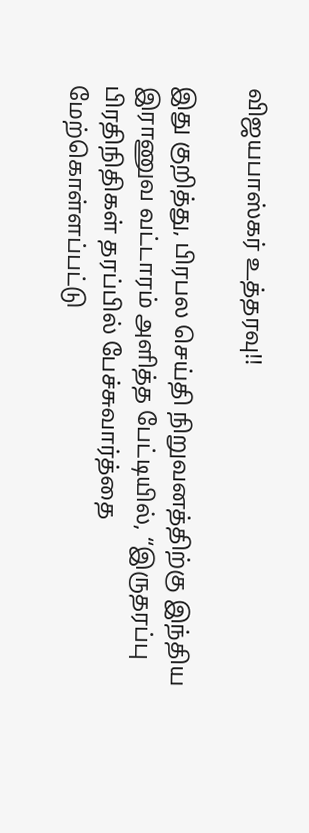விஜயபாஸ்கர் உத்தரவு!!

இது குறித்து, பிரபல செய்தி நிறுவனத்திற்கு இந்திய இராணுவ வட்டாரம் அளித்த பேட்டியில், “இருதரப்பு பிரதிநிதிகள் தரப்பில் பேச்சுவார்த்தை மேற்கொள்ளப்பட்டு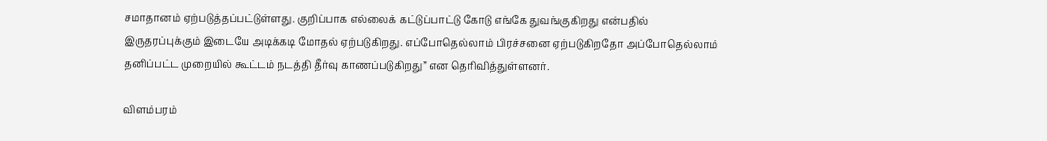சமாதானம் ஏற்படுத்தப்பட்டுள்ளது. குறிப்பாக எல்லைக் கட்டுப்பாட்டு கோடு எங்கே துவங்குகிறது என்பதில் இருதரப்புக்கும் இடையே அடிக்கடி மோதல் ஏற்படுகிறது. எப்போதெல்லாம் பிரச்சனை ஏற்படுகிறதோ அப்போதெல்லாம் தனிப்பட்ட முறையில் கூட்டம் நடத்தி தீர்வு காணப்படுகிறது” என தெரிவித்துள்ளனர்.

விளம்பரம்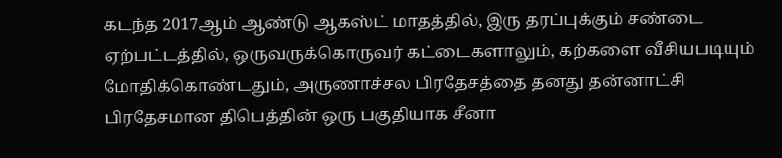கடந்த 2017ஆம் ஆண்டு ஆகஸ்ட் மாதத்தில், இரு தரப்புக்கும் சண்டை ஏற்பட்டத்தில், ஒருவருக்கொருவர் கட்டைகளாலும், கற்களை வீசியபடியும் மோதிக்கொண்டதும், அருணாச்சல பிரதேசத்தை தனது தன்னாட்சி பிரதேசமான திபெத்தின் ஒரு பகுதியாக சீனா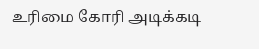உரிமை கோரி அடிக்கடி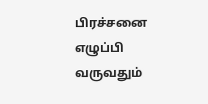பிரச்சனை எழுப்பி வருவதும்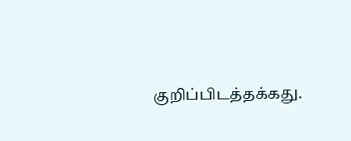குறிப்பிடத்தக்கது.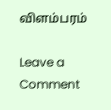விளம்பரம்

Leave a Comment